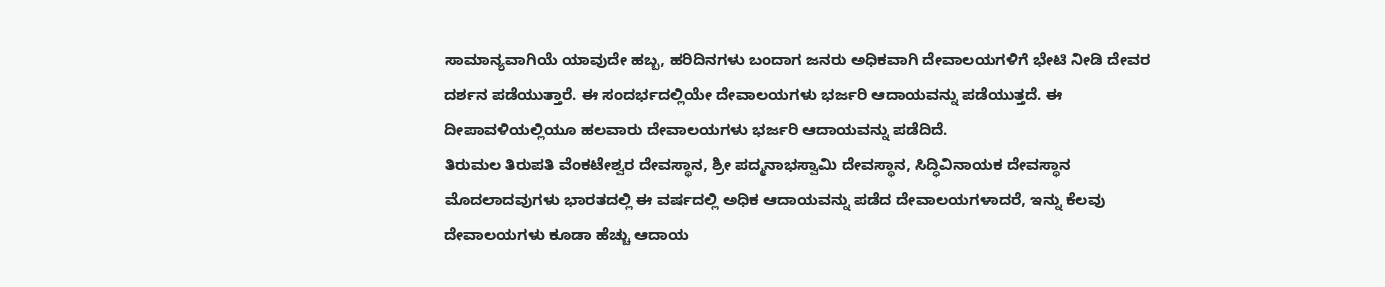ಸಾಮಾನ್ಯವಾಗಿಯೆ ಯಾವುದೇ ಹಬ್ಬ, ಹರಿದಿನಗಳು ಬಂದಾಗ ಜನರು ಅಧಿಕವಾಗಿ ದೇವಾಲಯಗಳಿಗೆ ಭೇಟಿ ನೀಡಿ ದೇವರ ದರ್ಶನ ಪಡೆಯುತ್ತಾರೆ. ಈ ಸಂದರ್ಭದಲ್ಲಿಯೇ ದೇವಾಲಯಗಳು ಭರ್ಜರಿ ಆದಾಯವನ್ನು ಪಡೆಯುತ್ತದೆ. ಈ ದೀಪಾವಳಿಯಲ್ಲಿಯೂ ಹಲವಾರು ದೇವಾಲಯಗಳು ಭರ್ಜರಿ ಆದಾಯವನ್ನು ಪಡೆದಿದೆ.
ತಿರುಮಲ ತಿರುಪತಿ ವೆಂಕಟೇಶ್ವರ ದೇವಸ್ಥಾನ, ಶ್ರೀ ಪದ್ಮನಾಭಸ್ವಾಮಿ ದೇವಸ್ಥಾನ, ಸಿದ್ಧಿವಿನಾಯಕ ದೇವಸ್ಥಾನ ಮೊದಲಾದವುಗಳು ಭಾರತದಲ್ಲಿ ಈ ವರ್ಷದಲ್ಲಿ ಅಧಿಕ ಆದಾಯವನ್ನು ಪಡೆದ ದೇವಾಲಯಗಳಾದರೆ, ಇನ್ನು ಕೆಲವು ದೇವಾಲಯಗಳು ಕೂಡಾ ಹೆಚ್ಚು ಆದಾಯ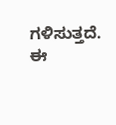ಗಳಿಸುತ್ತದೆ. ಈ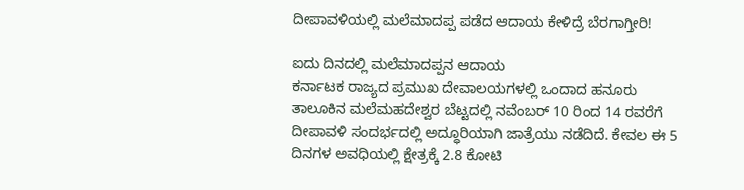ದೀಪಾವಳಿಯಲ್ಲಿ ಮಲೆಮಾದಪ್ಪ ಪಡೆದ ಆದಾಯ ಕೇಳಿದ್ರೆ ಬೆರಗಾಗ್ತೀರಿ!

ಐದು ದಿನದಲ್ಲಿ ಮಲೆಮಾದಪ್ಪನ ಆದಾಯ
ಕರ್ನಾಟಕ ರಾಜ್ಯದ ಪ್ರಮುಖ ದೇವಾಲಯಗಳಲ್ಲಿ ಒಂದಾದ ಹನೂರು ತಾಲೂಕಿನ ಮಲೆಮಹದೇಶ್ವರ ಬೆಟ್ಟದಲ್ಲಿ ನವೆಂಬರ್ 10 ರಿಂದ 14 ರವರೆಗೆ ದೀಪಾವಳಿ ಸಂದರ್ಭದಲ್ಲಿ ಅದ್ಧೂರಿಯಾಗಿ ಜಾತ್ರೆಯು ನಡೆದಿದೆ. ಕೇವಲ ಈ 5 ದಿನಗಳ ಅವಧಿಯಲ್ಲಿ ಕ್ಷೇತ್ರಕ್ಕೆ 2.8 ಕೋಟಿ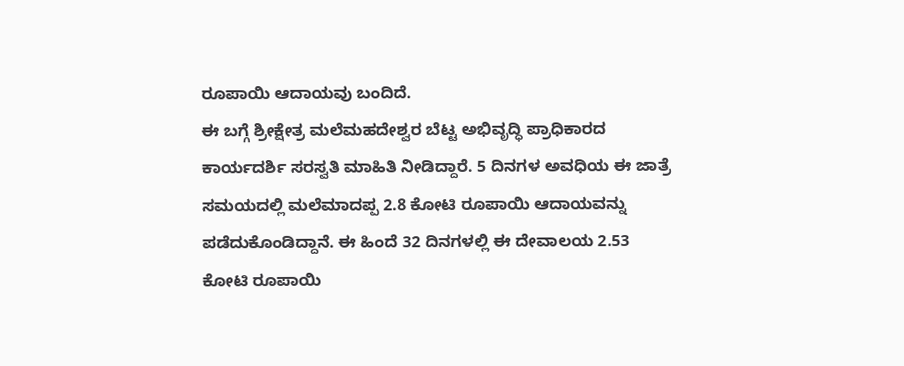ರೂಪಾಯಿ ಆದಾಯವು ಬಂದಿದೆ.
ಈ ಬಗ್ಗೆ ಶ್ರೀಕ್ಷೇತ್ರ ಮಲೆಮಹದೇಶ್ವರ ಬೆಟ್ಟ ಅಭಿವೃದ್ಧಿ ಪ್ರಾಧಿಕಾರದ ಕಾರ್ಯದರ್ಶಿ ಸರಸ್ವತಿ ಮಾಹಿತಿ ನೀಡಿದ್ದಾರೆ. 5 ದಿನಗಳ ಅವಧಿಯ ಈ ಜಾತ್ರೆ ಸಮಯದಲ್ಲಿ ಮಲೆಮಾದಪ್ಪ 2.8 ಕೋಟಿ ರೂಪಾಯಿ ಆದಾಯವನ್ನು ಪಡೆದುಕೊಂಡಿದ್ದಾನೆ. ಈ ಹಿಂದೆ 32 ದಿನಗಳಲ್ಲಿ ಈ ದೇವಾಲಯ 2.53 ಕೋಟಿ ರೂಪಾಯಿ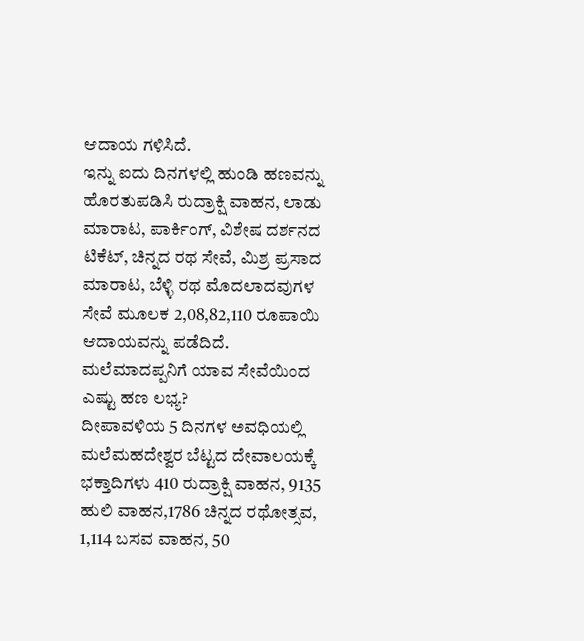ಆದಾಯ ಗಳಿಸಿದೆ.
ಇನ್ನು ಐದು ದಿನಗಳಲ್ಲಿ ಹುಂಡಿ ಹಣವನ್ನು ಹೊರತುಪಡಿಸಿ ರುದ್ರಾಕ್ಷಿ ವಾಹನ, ಲಾಡು ಮಾರಾಟ, ಪಾರ್ಕಿಂಗ್, ವಿಶೇಷ ದರ್ಶನದ ಟಿಕೆಟ್, ಚಿನ್ನದ ರಥ ಸೇವೆ, ಮಿಶ್ರ ಪ್ರಸಾದ ಮಾರಾಟ, ಬೆಳ್ಳಿ ರಥ ಮೊದಲಾದವುಗಳ ಸೇವೆ ಮೂಲಕ 2,08,82,110 ರೂಪಾಯಿ ಆದಾಯವನ್ನು ಪಡೆದಿದೆ.
ಮಲೆಮಾದಪ್ಪನಿಗೆ ಯಾವ ಸೇವೆಯಿಂದ ಎಷ್ಟು ಹಣ ಲಭ್ಯ?
ದೀಪಾವಳಿಯ 5 ದಿನಗಳ ಅವಧಿಯಲ್ಲಿ ಮಲೆಮಹದೇಶ್ವರ ಬೆಟ್ಟದ ದೇವಾಲಯಕ್ಕೆ ಭಕ್ತಾದಿಗಳು 410 ರುದ್ರಾಕ್ಷಿ ವಾಹನ, 9135 ಹುಲಿ ವಾಹನ,1786 ಚಿನ್ನದ ರಥೋತ್ಸವ, 1,114 ಬಸವ ವಾಹನ, 50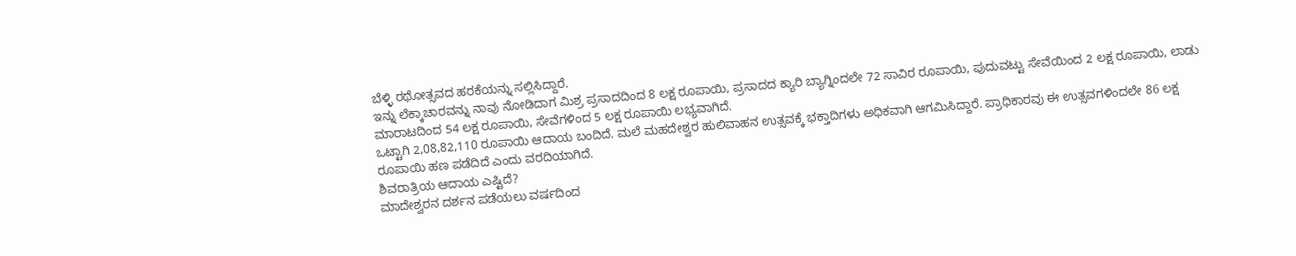ಬೆಳ್ಳಿ ರಥೋತ್ಸವದ ಹರಕೆಯನ್ನು ಸಲ್ಲಿಸಿದ್ದಾರೆ.
ಇನ್ನು ಲೆಕ್ಕಾಚಾರವನ್ನು ನಾವು ನೋಡಿದಾಗ ಮಿಶ್ರ ಪ್ರಸಾದದಿಂದ 8 ಲಕ್ಷ ರೂಪಾಯಿ, ಪ್ರಸಾದದ ಕ್ಯಾರಿ ಬ್ಯಾಗ್ನಿಂದಲೇ 72 ಸಾವಿರ ರೂಪಾಯಿ, ಪುದುವಟ್ಟು ಸೇವೆಯಿಂದ 2 ಲಕ್ಷ ರೂಪಾಯಿ, ಲಾಡು ಮಾರಾಟದಿಂದ 54 ಲಕ್ಷ ರೂಪಾಯಿ, ಸೇವೆಗಳಿಂದ 5 ಲಕ್ಷ ರೂಪಾಯಿ ಲಭ್ಯವಾಗಿದೆ.
ಒಟ್ಟಾಗಿ 2,08,82,110 ರೂಪಾಯಿ ಆದಾಯ ಬಂದಿದೆ. ಮಲೆ ಮಹದೇಶ್ವರ ಹುಲಿವಾಹನ ಉತ್ಸವಕ್ಕೆ ಭಕ್ತಾದಿಗಳು ಅಧಿಕವಾಗಿ ಆಗಮಿಸಿದ್ದಾರೆ. ಪ್ರಾಧಿಕಾರವು ಈ ಉತ್ಸವಗಳಿಂದಲೇ 86 ಲಕ್ಷ ರೂಪಾಯಿ ಹಣ ಪಡೆದಿದೆ ಎಂದು ವರದಿಯಾಗಿದೆ.
ಶಿವರಾತ್ರಿಯ ಆದಾಯ ಎಷ್ಟಿದೆ?
ಮಾದೇಶ್ವರನ ದರ್ಶನ ಪಡೆಯಲು ವರ್ಷದಿಂದ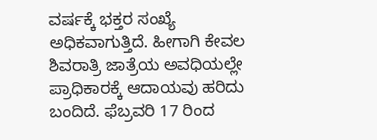ವರ್ಷಕ್ಕೆ ಭಕ್ತರ ಸಂಖ್ಯೆ ಅಧಿಕವಾಗುತ್ತಿದೆ. ಹೀಗಾಗಿ ಕೇವಲ ಶಿವರಾತ್ರಿ ಜಾತ್ರೆಯ ಅವಧಿಯಲ್ಲೇ ಪ್ರಾಧಿಕಾರಕ್ಕೆ ಆದಾಯವು ಹರಿದು ಬಂದಿದೆ. ಫೆಬ್ರವರಿ 17 ರಿಂದ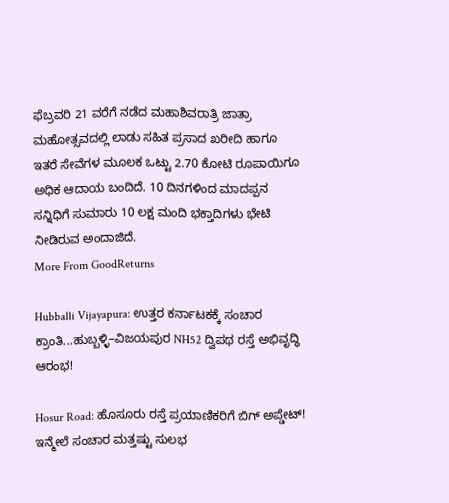ಫೆಬ್ರವರಿ 21 ವರೆಗೆ ನಡೆದ ಮಹಾಶಿವರಾತ್ರಿ ಜಾತ್ರಾ ಮಹೋತ್ಸವದಲ್ಲಿ ಲಾಡು ಸಹಿತ ಪ್ರಸಾದ ಖರೀದಿ ಹಾಗೂ ಇತರೆ ಸೇವೆಗಳ ಮೂಲಕ ಒಟ್ಟು 2.70 ಕೋಟಿ ರೂಪಾಯಿಗೂ ಅಧಿಕ ಆದಾಯ ಬಂದಿದೆ. 10 ದಿನಗಳಿಂದ ಮಾದಪ್ಪನ ಸನ್ನಿಧಿಗೆ ಸುಮಾರು 10 ಲಕ್ಷ ಮಂದಿ ಭಕ್ತಾದಿಗಳು ಭೇಟಿ ನೀಡಿರುವ ಅಂದಾಜಿದೆ.
More From GoodReturns

Hubballi Vijayapura: ಉತ್ತರ ಕರ್ನಾಟಕಕ್ಕೆ ಸಂಚಾರ ಕ್ರಾಂತಿ...ಹುಬ್ಬಳ್ಳಿ–ವಿಜಯಪುರ NH52 ದ್ವಿಪಥ ರಸ್ತೆ ಅಭಿವೃದ್ಧಿ ಆರಂಭ!

Hosur Road: ಹೊಸೂರು ರಸ್ತೆ ಪ್ರಯಾಣಿಕರಿಗೆ ಬಿಗ್ ಅಪ್ಡೇಟ್! ಇನ್ಮೇಲೆ ಸಂಚಾರ ಮತ್ತಷ್ಟು ಸುಲಭ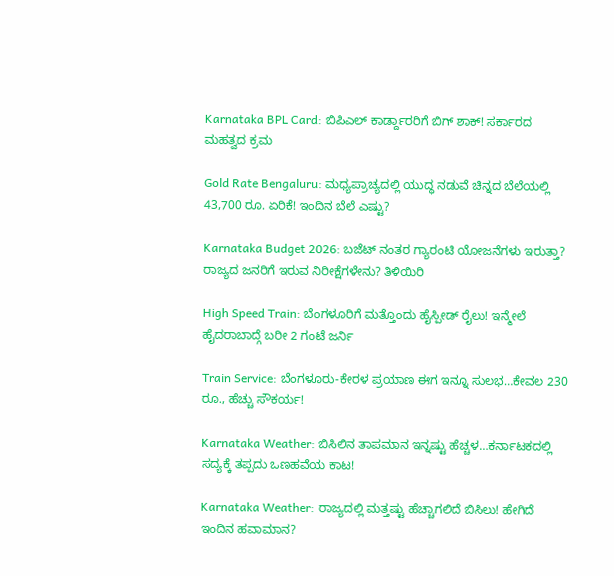Karnataka BPL Card: ಬಿಪಿಎಲ್ ಕಾರ್ಡ್ದಾರರಿಗೆ ಬಿಗ್ ಶಾಕ್! ಸರ್ಕಾರದ ಮಹತ್ವದ ಕ್ರಮ

Gold Rate Bengaluru: ಮಧ್ಯಪ್ರಾಚ್ಯದಲ್ಲಿ ಯುದ್ಧ ನಡುವೆ ಚಿನ್ನದ ಬೆಲೆಯಲ್ಲಿ 43,700 ರೂ. ಏರಿಕೆ! ಇಂದಿನ ಬೆಲೆ ಎಷ್ಟು?

Karnataka Budget 2026: ಬಜೆಟ್ ನಂತರ ಗ್ಯಾರಂಟಿ ಯೋಜನೆಗಳು ಇರುತ್ತಾ? ರಾಜ್ಯದ ಜನರಿಗೆ ಇರುವ ನಿರೀಕ್ಷೆಗಳೇನು? ತಿಳಿಯಿರಿ

High Speed Train: ಬೆಂಗಳೂರಿಗೆ ಮತ್ತೊಂದು ಹೈಸ್ಪೀಡ್ ರೈಲು! ಇನ್ಮೇಲೆ ಹೈದರಾಬಾದ್ಗೆ ಬರೀ 2 ಗಂಟೆ ಜರ್ನಿ

Train Service: ಬೆಂಗಳೂರು-ಕೇರಳ ಪ್ರಯಾಣ ಈಗ ಇನ್ನೂ ಸುಲಭ…ಕೇವಲ 230 ರೂ., ಹೆಚ್ಚು ಸೌಕರ್ಯ!

Karnataka Weather: ಬಿಸಿಲಿನ ತಾಪಮಾನ ಇನ್ನಷ್ಟು ಹೆಚ್ಚಳ…ಕರ್ನಾಟಕದಲ್ಲಿ ಸದ್ಯಕ್ಕೆ ತಪ್ಪದು ಒಣಹವೆಯ ಕಾಟ!

Karnataka Weather: ರಾಜ್ಯದಲ್ಲಿ ಮತ್ತಷ್ಟು ಹೆಚ್ಚಾಗಲಿದೆ ಬಿಸಿಲು! ಹೇಗಿದೆ ಇಂದಿನ ಹವಾಮಾನ?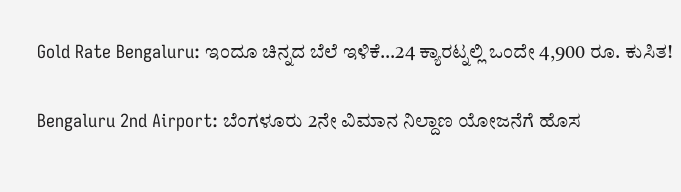Gold Rate Bengaluru: ಇಂದೂ ಚಿನ್ನದ ಬೆಲೆ ಇಳಿಕೆ…24 ಕ್ಯಾರಟ್ನಲ್ಲಿ ಒಂದೇ 4,900 ರೂ. ಕುಸಿತ!

Bengaluru 2nd Airport: ಬೆಂಗಳೂರು 2ನೇ ವಿಮಾನ ನಿಲ್ದಾಣ ಯೋಜನೆಗೆ ಹೊಸ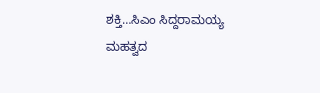ಶಕ್ತಿ…ಸಿಎಂ ಸಿದ್ದರಾಮಯ್ಯ ಮಹತ್ವದ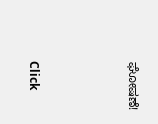ಘೋಷಣೆ!



Click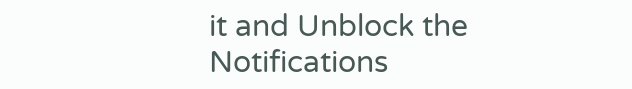it and Unblock the Notifications